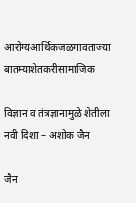आरोग्यआर्थिकजळगावताज्या बातम्याशेतकरीसामाजिक

विज्ञान व तंत्रज्ञानामुळे शेतीला नवी दिशा – अशोक जैन

जैन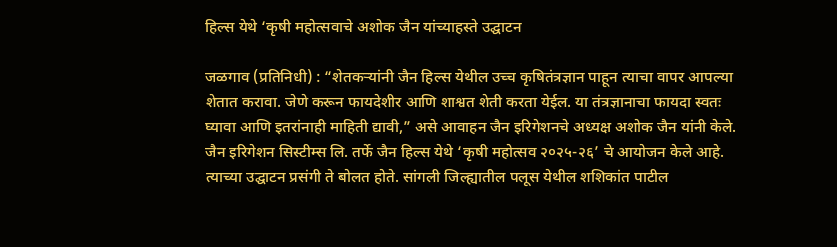हिल्स येथे ‘कृषी महोत्सवाचे अशोक जैन यांच्याहस्ते उद्घाटन

जळगाव (प्रतिनिधी) : “शेतकऱ्यांनी जैन हिल्स येथील उच्च कृषितंत्रज्ञान पाहून त्याचा वापर आपल्या शेतात करावा. जेणे करून फायदेशीर आणि शाश्वत शेती करता येईल. या तंत्रज्ञानाचा फायदा स्वतः घ्यावा आणि इतरांनाही माहिती द्यावी,” असे आवाहन जैन इरिगेशनचे अध्यक्ष अशोक जैन यांनी केले. जैन इरिगेशन सिस्टीम्स लि. तर्फे जैन हिल्स येथे ‘कृषी महोत्सव २०२५-२६’ चे आयोजन केले आहे. त्याच्या उद्घाटन प्रसंगी ते बोलत होते. सांगली जिल्ह्यातील पलूस येथील शशिकांत पाटील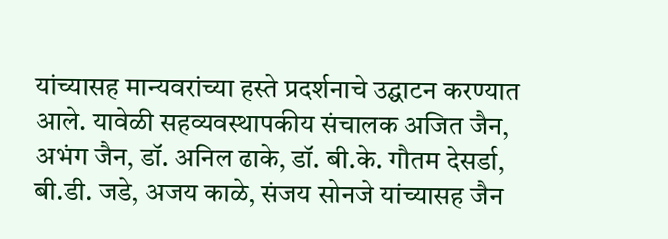यांच्यासह मान्यवरांच्या हस्ते प्रदर्शनाचे उद्घाटन करण्यात आले. यावेळी सहव्यवस्थापकीय संचालक अजित जैन, अभंग जैन, डॉ. अनिल ढाके, डॉ. बी.के. गौतम देसर्डा, बी.डी. जडे, अजय काळे, संजय सोनजे यांच्यासह जैन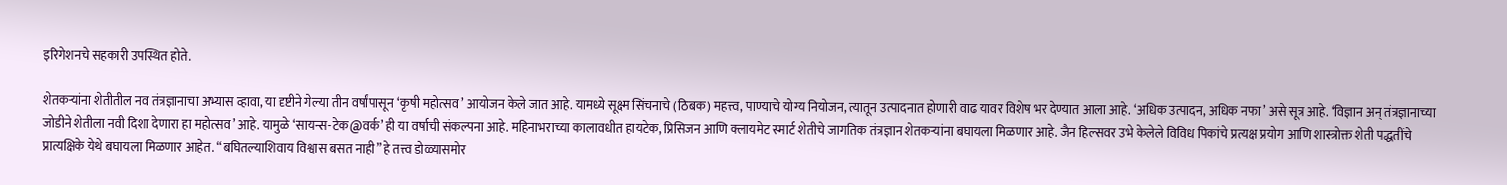इरिगेशनचे सहकारी उपस्थित होते.

शेतकऱ्यांना शेतीतील नव तंत्रज्ञानाचा अभ्यास व्हावा, या दृष्टीने गेल्या तीन वर्षांपासून ‘कृषी महोत्सव’ आयोजन केले जात आहे. यामध्ये सूक्ष्म सिंचनाचे (ठिबक) महत्त्व, पाण्याचे योग्य नियोजन, त्यातून उत्पादनात होणारी वाढ यावर विशेष भर देण्यात आला आहे. ‘अधिक उत्पादन, अधिक नफा’ असे सूत्र आहे. ‘विज्ञान अन् तंत्रज्ञानाच्या जोडीने शेतीला नवी दिशा देणारा हा महोत्सव’ आहे. यामुळे ‘सायन्स-टेक@वर्क’ ही या वर्षाची संकल्पना आहे. महिनाभराच्या कालावधीत हायटेक, प्रिसिजन आणि क्लायमेट स्मार्ट शेतीचे जागतिक तंत्रज्ञान शेतकऱ्यांना बघायला मिळणार आहे. जैन हिल्सवर उभे केलेले विविध पिकांचे प्रत्यक्ष प्रयोग आणि शास्त्रोक्त शेती पद्धतींचे प्रात्यक्षिके येथे बघायला मिळणार आहेत. “बघितल्याशिवाय विश्वास बसत नाही” हे तत्त्व डोळ्यासमोर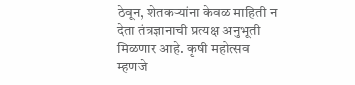ठेवून, शेतकऱ्यांना केवळ माहिती न देता तंत्रज्ञानाची प्रत्यक्ष अनुभूती मिळणार आहे. कृषी महोत्सव म्हणजे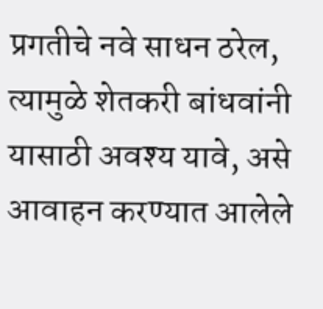प्रगतीचे नवे साधन ठरेल, त्यामुळे शेतकरी बांधवांनी यासाठी अवश्य यावे, असे आवाहन करण्यात आलेले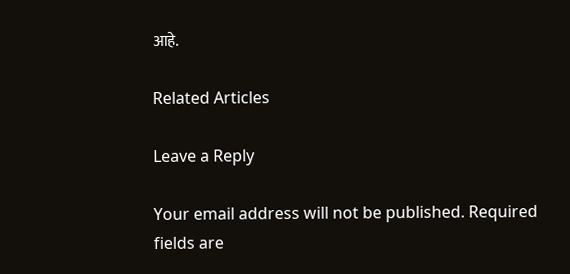आहे.

Related Articles

Leave a Reply

Your email address will not be published. Required fields are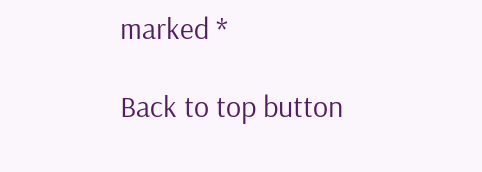marked *

Back to top button